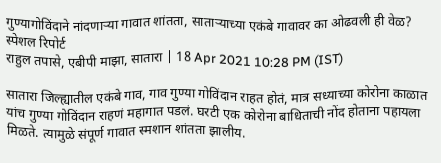गुण्यागोविंदाने नांदणाऱ्या गावात शांतता, साताऱ्याच्या एकंबे गावावर का ओढवली ही वेळ? स्पेशल रिपोर्ट
राहुल तपासे, एबीपी माझा, सातारा | 18 Apr 2021 10:28 PM (IST)

सातारा जिल्ह्यातील एकंबे गाव, गाव गुण्या गोविंदान राहत होतं, मात्र सध्याच्या कोरोना काळात यांच गुण्या गोविंदान राहणं महागात पडलं. घरटी एक कोरोना बाधिताची नोंद होताना पहायला मिळते. त्यामुळे संपूर्ण गावात स्मशान शांतता झालीय.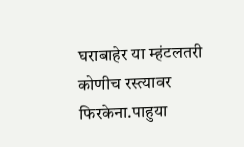घराबाहेर या म्हंटलतरी कोणीच रस्त्यावर फिरकेना.पाहुया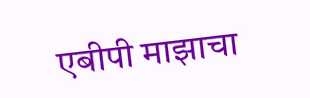एबीपी माझाचा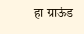हा ग्राऊंड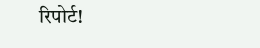रिपोर्ट!